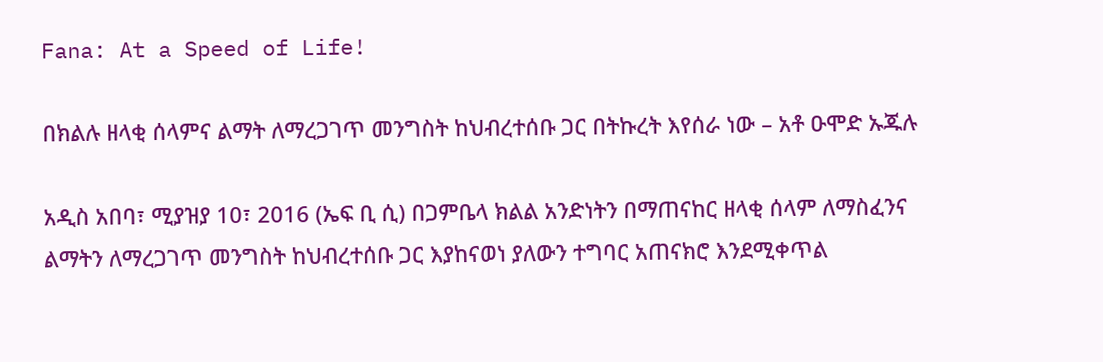Fana: At a Speed of Life!

በክልሉ ዘላቂ ሰላምና ልማት ለማረጋገጥ መንግስት ከህብረተሰቡ ጋር በትኩረት እየሰራ ነው – አቶ ዑሞድ ኡጁሉ

አዲስ አበባ፣ ሚያዝያ 10፣ 2016 (ኤፍ ቢ ሲ) በጋምቤላ ክልል አንድነትን በማጠናከር ዘላቂ ሰላም ለማስፈንና ልማትን ለማረጋገጥ መንግስት ከህብረተሰቡ ጋር እያከናወነ ያለውን ተግባር አጠናክሮ እንደሚቀጥል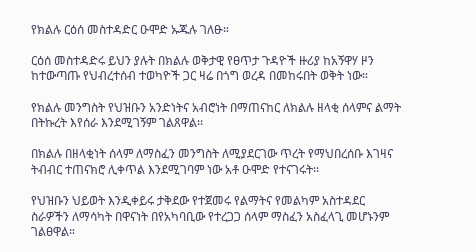የክልሉ ርዕሰ መስተዳድር ዑሞድ ኡጁሉ ገለፁ።

ርዕሰ መስተዳድሩ ይህን ያሉት በክልሉ ወቅታዊ የፀጥታ ጉዳዮች ዙሪያ ከአኝዋሃ ዞን ከተውጣጡ የህብረተሰብ ተወካዮች ጋር ዛሬ በጎግ ወረዳ በመከሩበት ወቅት ነው።

የክልሉ መንግስት የህዝቡን አንድነትና አብሮነት በማጠናከር ለክልሉ ዘላቂ ሰላምና ልማት በትኩረት እየሰራ እንደሚገኝም ገልጸዋል፡፡

በክልሉ በዘላቂነት ሰላም ለማስፈን መንግስት ለሚያደርገው ጥረት የማህበረሰቡ እገዛና ትብብር ተጠናክሮ ሊቀጥል እንደሚገባም ነው አቶ ዑሞድ የተናገሩት፡፡

የህዝቡን ህይወት እንዲቀይሩ ታቅደው የተጀመሩ የልማትና የመልካም አስተዳደር ስራዎችን ለማሳካት በዋናነት በየአካባቢው የተረጋጋ ሰላም ማስፈን አስፈላጊ መሆኑንም ገልፀዋል።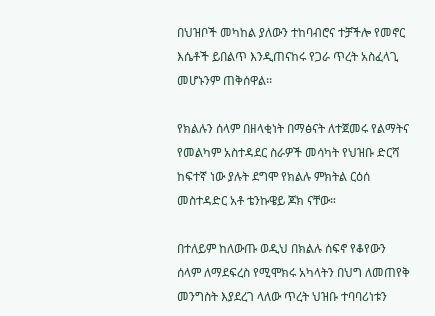በህዝቦች መካከል ያለውን ተከባብሮና ተቻችሎ የመኖር እሴቶች ይበልጥ እንዲጠናከሩ የጋራ ጥረት አስፈላጊ መሆኑንም ጠቅሰዋል፡፡

የክልሉን ሰላም በዘላቂነት በማፅናት ለተጀመሩ የልማትና የመልካም አስተዳደር ስራዎች መሳካት የህዝቡ ድርሻ ከፍተኛ ነው ያሉት ደግሞ የክልሉ ምክትል ርዕሰ መስተዳድር አቶ ቴንኩዌይ ጆክ ናቸው።

በተለይም ከለውጡ ወዲህ በክልሉ ሰፍኖ የቆየውን ሰላም ለማደፍረስ የሚሞክሩ አካላትን በህግ ለመጠየቅ መንግስት እያደረገ ላለው ጥረት ህዝቡ ተባባሪነቱን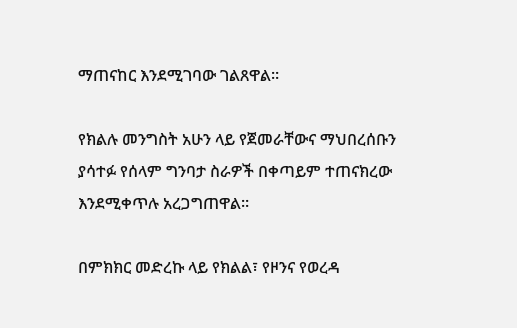ማጠናከር እንደሚገባው ገልጸዋል።

የክልሉ መንግስት አሁን ላይ የጀመራቸውና ማህበረሰቡን ያሳተፉ የሰላም ግንባታ ስራዎች በቀጣይም ተጠናክረው እንደሚቀጥሉ አረጋግጠዋል።

በምክክር መድረኩ ላይ የክልል፣ የዞንና የወረዳ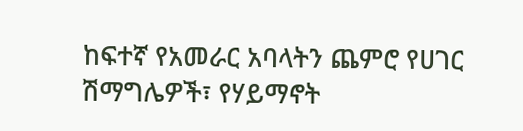ከፍተኛ የአመራር አባላትን ጨምሮ የሀገር ሽማግሌዎች፣ የሃይማኖት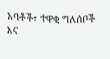አባቶች፣ ተዋቂ ግለሰቦች እና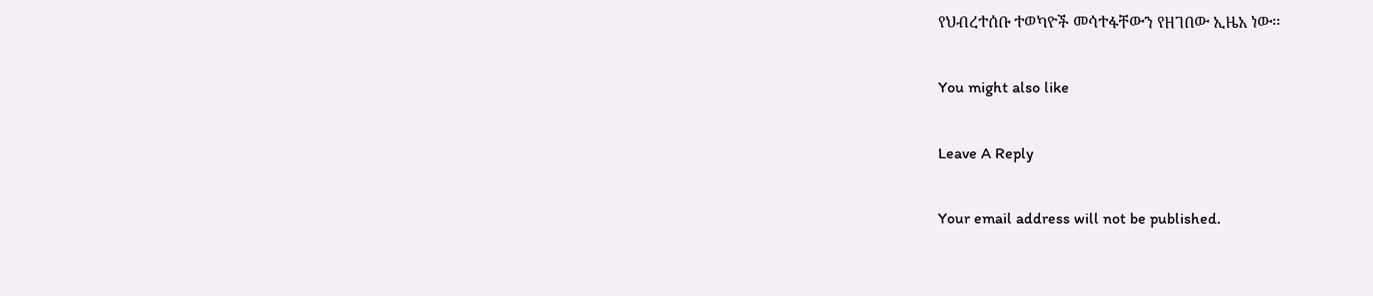የህብረተሰቡ ተወካዮች መሳተፋቸውን የዘገበው ኢዜአ ነው፡፡

You might also like

Leave A Reply

Your email address will not be published.